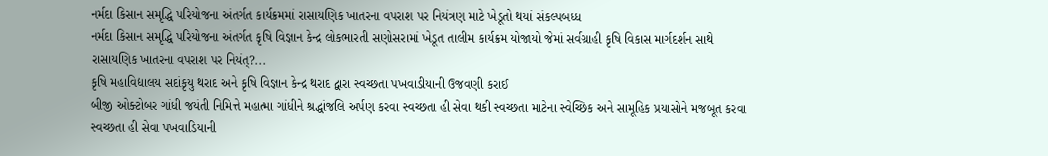નર્મદા કિસાન સમૃદ્ધિ પરિયોજના અંતર્ગત કાર્યક્રમમાં રાસાયણિક ખાતરના વપરાશ પર નિયંત્રણ માટે ખેડૂતો થયાં સંકલ્પબધ્ધ
નર્મદા કિસાન સમૃદ્ધિ પરિયોજના અંતર્ગત કૃષિ વિજ્ઞાન કેન્દ્ર લોકભારતી સણોસરામાં ખેડૂત તાલીમ કાર્યક્રમ યોજાયો જેમાં સર્વગ્રાહી કૃષિ વિકાસ માર્ગદર્શન સાથે રાસાયણિક ખાતરના વપરાશ પર નિયંત્?...
કૃષિ મહાવિદ્યાલય સદાંકૃયુ થરાદ અને કૃષિ વિજ્ઞાન કેન્દ્ર થરાદ દ્વારા સ્વચ્છતા પખવાડીયાની ઉજવણી કરાઈ
બીજી ઓક્ટોબર ગાંધી જયંતી નિમિત્તે મહાત્મા ગાંધીને શ્રદ્ધાંજલિ અર્પણ કરવા સ્વચ્છતા હી સેવા થકી સ્વચ્છતા માટેના સ્વેચ્છિક અને સામૂહિક પ્રયાસોને મજબૂત કરવા સ્વચ્છતા હી સેવા પખવાડિયાની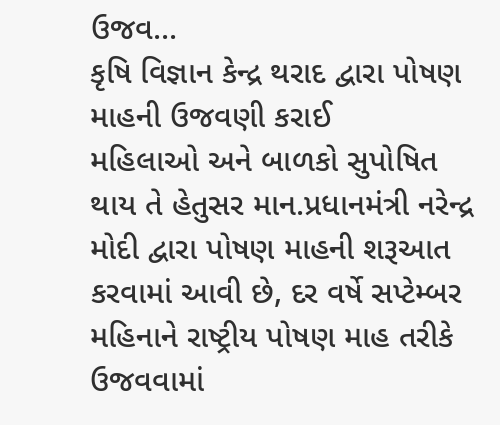ઉજવ...
કૃષિ વિજ્ઞાન કેન્દ્ર થરાદ દ્વારા પોષણ માહની ઉજવણી કરાઈ
મહિલાઓ અને બાળકો સુપોષિત થાય તે હેતુસર માન.પ્રધાનમંત્રી નરેન્દ્ર મોદી દ્વારા પોષણ માહની શરૂઆત કરવામાં આવી છે, દર વર્ષે સપ્ટેમ્બર મહિનાને રાષ્ટ્રીય પોષણ માહ તરીકે ઉજવવામાં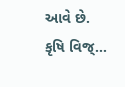આવે છે. કૃષિ વિજ્...